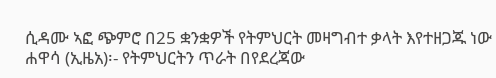ሲዳሙ ኣፎ ጭምሮ በ25 ቋንቋዎች የትምህርት መዛግብተ ቃላት እየተዘጋጁ ነው
ሐዋሳ (ኢዜአ)፡- የትምህርትን ጥራት በየደረጃው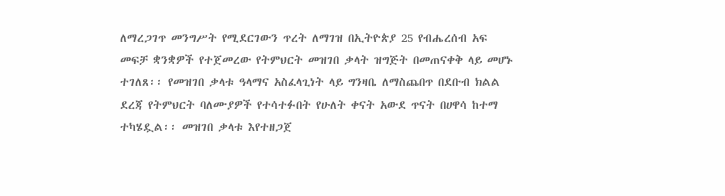ለማረጋገጥ መንግሥት የሚደርገውን ጥረት ለማገዝ በኢትዮጵያ 25 የብሔረሰብ አፍ መፍቻ ቋንቋዎች የተጀመረው የትምህርት መዝገበ ቃላት ዝግጅት በመጠናቀቅ ላይ መሆኑ ተገለጸ፡፡ የመዝገበ ቃላቱ ዓላማና አስፈላጊነት ላይ ግንዛቤ ለማስጨበጥ በደቡብ ክልል ደረጃ የትምህርት ባለሙያዎች የተሳተፉበት የሁለት ቀናት አውደ ጥናት በሀዋሳ ከተማ ተካሄዷል፡፡ መዝገበ ቃላቱ እየተዘጋጀ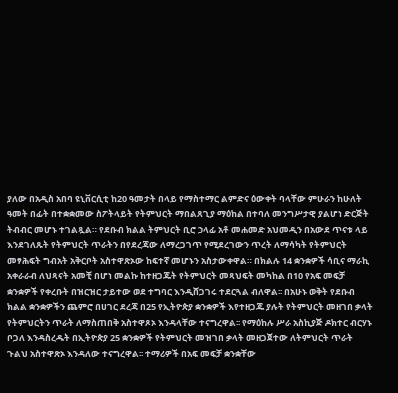ያለው በአዲስ አበባ ዩኒቨርሲቲ ከ20 ዓመታት በላይ የማስተማር ልምድና ዕውቀት ባላቸው ምሁራን ከሁለት ዓመት በፊት በተቋቋመው ስፖትላይት የትምህርት ማበልጸጊያ ማዕከል በተባለ መንግሥታዊ ያልሆነ ድርጅት ትብብር መሆኑ ተገልጿል። የደቡብ ክልል ትምህርት ቢሮ ኃላፊ አቶ መሐመድ አህመዲን በአውደ ጥናቱ ላይ እንደገለጹት የትምህርት ጥራትን በየደረጃው ለማረጋገጥ የሚደረገውን ጥረት ለማሳካት የትምህርት መፃሕፍት ግብአት አቅርቦት አስተዋጽኦው ከፍተኛ መሆኑን አስታውቀዋል። በክልሉ 14 ቋንቋዎች ሳቢና ማራኪ አቀራራብ ለህጻናት አመቺ በሆነ መልኩ ከተዘጋጁት የትምህርት መጻህፍት መካከል በ10 የአፍ መፍቻ ቋንቋዎች የቀረቡት በዝርዝር ታይተው ወደ ተግባር እንዲሸጋገሩ ተደርጓል ብለዋል፡፡ በአሁኑ ወቅት የደቡብ ክልል ቋንቋዎችን ጨምሮ በሀገር ደረጃ በ25 የኢትዮጵያ ቋንቋዎች እየተዘጋጁ ያሉት የትምህርት መዘገበ ቃላት የትምህርትን ጥራት ለማስጠበቅ አስተዋጾኦ እንዳላቸው ተናግረዋል፡፡ የማዕከሉ ሥራ አስኪያጅ ዶክተር ብርሃኑ ቦጋለ እንዳስረዱት በኢትዮጵያ 25 ቋንቋዎች የትምህርት መዝገበ ቃላት መዘጋጀተው ለትምህርት ጥራት ጉልህ አስተዋጽኦ እንዳለው ተናግረዋል፡፡ ተማሪዎች በአፍ መፍቻ ቋንቋቸው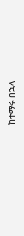ከተማሩ በኋላ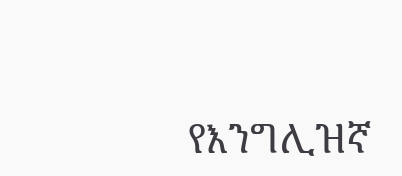የእንግሊዝኛ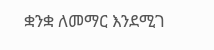ቋንቋ ለመማር እንደሚገ